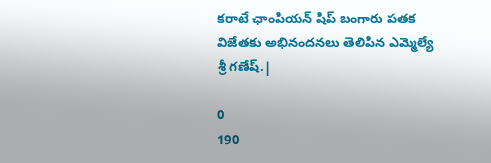కరాటే ఛాంపియన్ షిప్ బంగారు పతక విజేతకు అభినందనలు తెలిపిన ఎమ్మెల్యే శ్రీ గణేష్.|

0
190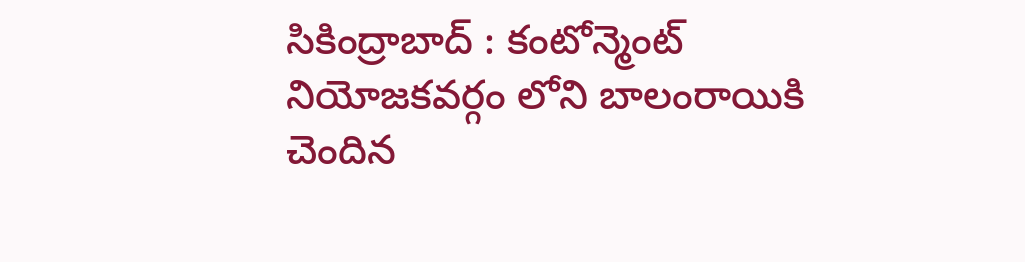సికింద్రాబాద్ : కంటోన్మెంట్ నియోజకవర్గం లోని బాలంరాయికి చెందిన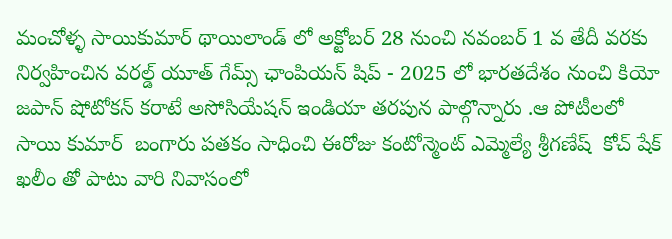మంచోళ్ళ సాయికుమార్ థాయిలాండ్ లో అక్టోబర్ 28 నుంచి నవంబర్ 1 వ తేదీ వరకు నిర్వహించిన వరల్డ్ యూత్ గేమ్స్ ఛాంపియన్ షిప్ - 2025 లో భారతదేశం నుంచి కియో జపాన్ షోటోకన్ కరాటే అసోసియేషన్ ఇండియా తరపున పాల్గొన్నారు .ఆ పోటీలలో సాయి కుమార్  బంగారు పతకం సాధించి ఈరోజు కంటోన్మెంట్ ఎమ్మెల్యే శ్రీగణేష్  కోచ్ షేక్ ఖలీం తో పాటు వారి నివాసంలో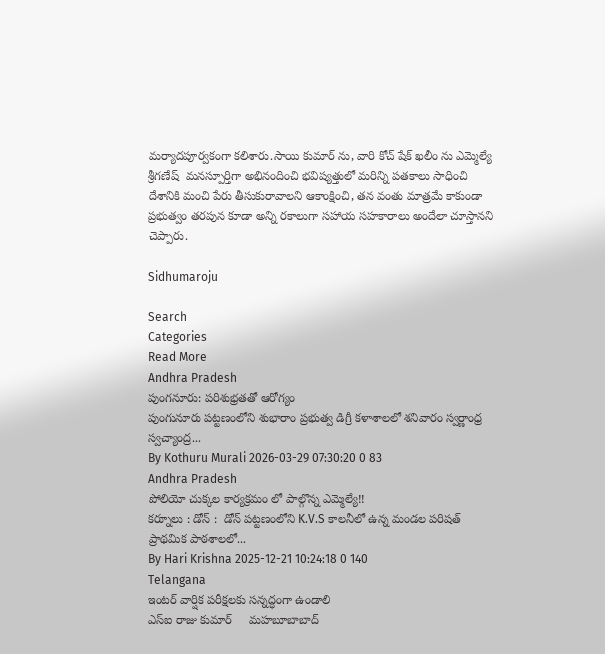మర్యాదపూర్వకంగా కలిశారు.సాయి కుమార్ ను, వారి కోచ్ షేక్ ఖలీం ను ఎమ్మెల్యే శ్రీగణేష్  మనస్పూర్తిగా అభినందించి భవిష్యత్తులో మరిన్ని పతకాలు సాధించి దేశానికి మంచి పేరు తీసుకురావాలని ఆకాంక్షించి, తన వంతు మాత్రమే కాకుండా ప్రభుత్వం తరపున కూడా అన్ని రకాలుగా సహాయ సహకారాలు అందేలా చూస్తానని చెప్పారు.

Sidhumaroju

Search
Categories
Read More
Andhra Pradesh
పుంగనూరు: పరిశుభ్రతతో ఆరోగ్యం
పుంగునూరు పట్టణంలోని శుభారాం ప్రభుత్వ డిగ్రీ కళాశాలలో శనివారం స్వర్ణాంధ్ర స్వచ్యాంద్ర...
By Kothuru Murali 2026-03-29 07:30:20 0 83
Andhra Pradesh
పోలియో చుక్కల కార్యక్రమం లో పాల్గొన్న ఎమ్మెల్యే!!
కర్నూలు : డోన్ :  డోన్ పట్టణంలోని K.V.S కాలనీలో ఉన్న మండల పరిషత్ ప్రాథమిక పాఠశాలలో...
By Hari Krishna 2025-12-21 10:24:18 0 140
Telangana
ఇంటర్ వార్షిక పరీక్షలకు సన్నద్ధంగా ఉండాలి
ఎస్ఐ రాజు కుమార్     మహబూబాబాద్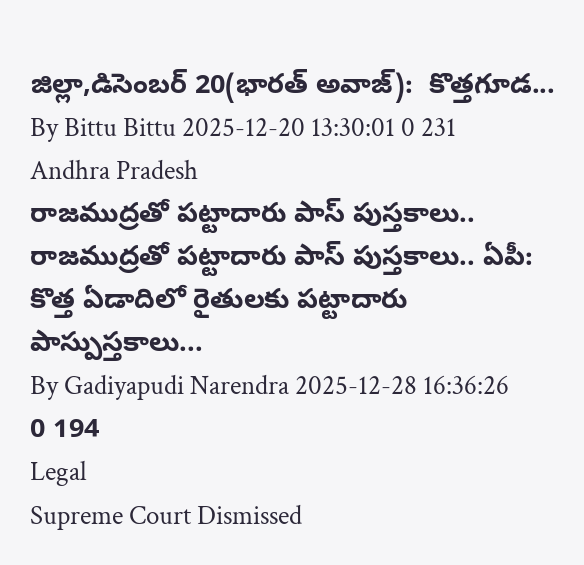జిల్లా,డిసెంబర్ 20(భారత్ అవాజ్):  కొత్తగూడ...
By Bittu Bittu 2025-12-20 13:30:01 0 231
Andhra Pradesh
రాజముద్రతో పట్టాదారు పాస్ పుస్తకాలు..
రాజముద్రతో పట్టాదారు పాస్ పుస్తకాలు.. ఏపీ: కొత్త ఏడాదిలో రైతులకు పట్టాదారు పాస్పుస్తకాలు...
By Gadiyapudi Narendra 2025-12-28 16:36:26 0 194
Legal
Supreme Court Dismissed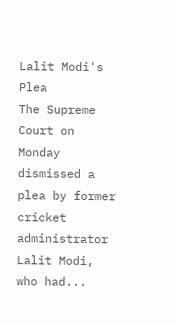Lalit Modi's Plea
The Supreme Court on Monday dismissed a plea by former cricket administrator Lalit Modi, who had...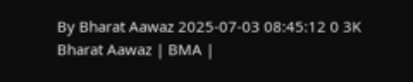By Bharat Aawaz 2025-07-03 08:45:12 0 3K
Bharat Aawaz | BMA |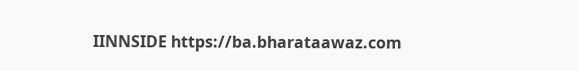IINNSIDE https://ba.bharataawaz.com